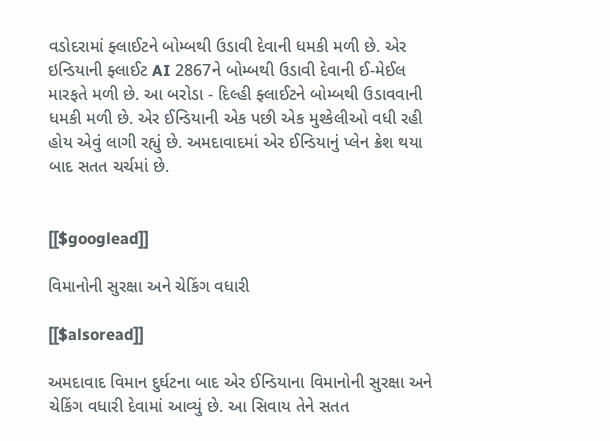વડોદરામાં ફ્લાઈટને બોમ્બથી ઉડાવી દેવાની ધમકી મળી છે. એર ઇન્ડિયાની ફ્લાઈટ AI 2867ને બોમ્બથી ઉડાવી દેવાની ઈ-મેઈલ મારફતે મળી છે. આ બરોડા - દિલ્હી ફ્લાઈટને બોમ્બથી ઉડાવવાની ધમકી મળી છે. એર ઈન્ડિયાની એક પછી એક મુશ્કેલીઓ વધી રહી હોય એવું લાગી રહ્યું છે. અમદાવાદમાં એર ઈન્ડિયાનું પ્લેન ક્રેશ થયા બાદ સતત ચર્ચમાં છે.


[[$googlead]]

વિમાનોની સુરક્ષા અને ચેકિંગ વધારી

[[$alsoread]]

અમદાવાદ વિમાન દુર્ઘટના બાદ એર ઈન્ડિયાના વિમાનોની સુરક્ષા અને ચેકિંગ વધારી દેવામાં આવ્યું છે. આ સિવાય તેને સતત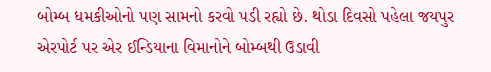બોમ્બ ધમકીઓનો પણ સામનો કરવો પડી રહ્યો છે. થોડા દિવસો પહેલા જયપુર એરપોર્ટ પર એર ઈન્ડિયાના વિમાનોને બોમ્બથી ઉડાવી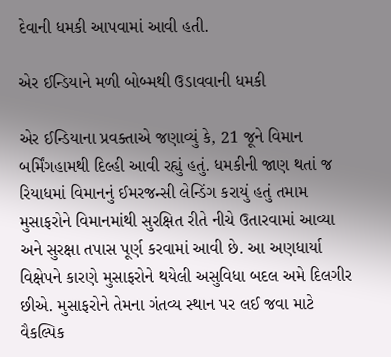દેવાની ધમકી આપવામાં આવી હતી.

એર ઈન્ડિયાને મળી બોબ્મથી ઉડાવવાની ધમકી

એર ઈન્ડિયાના પ્રવક્તાએ જણાવ્યું કે, 21 જૂને વિમાન બર્મિંગહામથી દિલ્હી આવી રહ્યું હતું. ધમકીની જાણ થતાં જ રિયાધમાં વિમાનનું ઈમરજન્સી લેન્ડિંગ કરાયું હતું તમામ મુસાફરોને વિમાનમાંથી સુરક્ષિત રીતે નીચે ઉતારવામાં આવ્યા અને સુરક્ષા તપાસ પૂર્ણ કરવામાં આવી છે. આ અણધાર્યા વિક્ષેપને કારણે મુસાફરોને થયેલી અસુવિધા બદલ અમે દિલગીર છીએ. મુસાફરોને તેમના ગંતવ્ય સ્થાન પર લઈ જવા માટે વૈકલ્પિક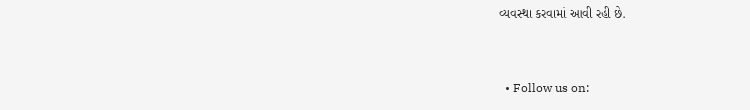વ્યવસ્થા કરવામાં આવી રહી છે.


  • Follow us on: